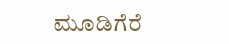ಮೂಡಿಗೆರೆ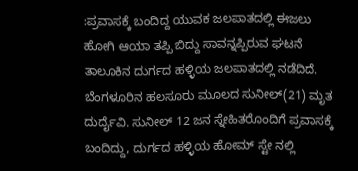:ಪ್ರವಾಸಕ್ಕೆ ಬಂದಿದ್ದ ಯುವಕ ಜಲಪಾತದಲ್ಲಿ ಈಜಲು ಹೋಗಿ ಆಯಾ ತಪ್ಪಿ ಬಿದ್ದು ಸಾವನ್ನಪ್ಪಿರುವ ಘಟನೆ ತಾಲೂಕಿನ ದುರ್ಗದ ಹಳ್ಳಿಯ ಜಲಪಾತದಲ್ಲಿ ನಡೆದಿದೆ. ಬೆಂಗಳೂರಿನ ಹಲಸೂರು ಮೂಲದ ಸುನೀಲ್(21) ಮೃತ ದುರ್ದೈವಿ. ಸುನೀಲ್ 12 ಜನ ಸ್ನೇಹಿತರೊಂದಿಗೆ ಪ್ರವಾಸಕ್ಕೆ ಬಂದಿದ್ದು, ದುರ್ಗದ ಹಳ್ಳಿಯ ಹೋಮ್ ಸ್ಟೇ ನಲ್ಲಿ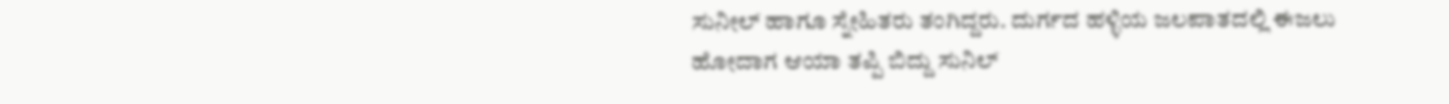ಸುನೀಲ್ ಹಾಗೂ ಸ್ನೇಹಿತರು ತಂಗಿದ್ದರು. ದುರ್ಗದ ಹಳ್ಳಿಯ ಜಲಪಾತದಲ್ಲಿ ಈಜಲು ಹೋದಾಗ ಆಯಾ ತಪ್ಪಿ ಬಿದ್ದು ಸುನಿಲ್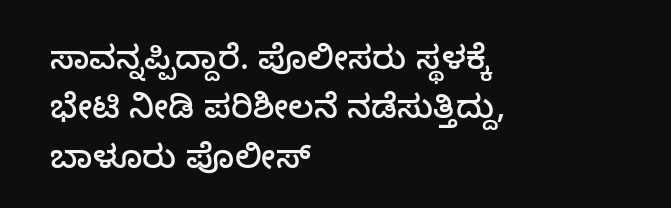ಸಾವನ್ನಪ್ಪಿದ್ದಾರೆ. ಪೊಲೀಸರು ಸ್ಥಳಕ್ಕೆ ಭೇಟಿ ನೀಡಿ ಪರಿಶೀಲನೆ ನಡೆಸುತ್ತಿದ್ದು, ಬಾಳೂರು ಪೊಲೀಸ್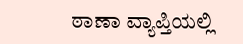ಠಾಣಾ ವ್ಯಾಪ್ತಿಯಲ್ಲಿ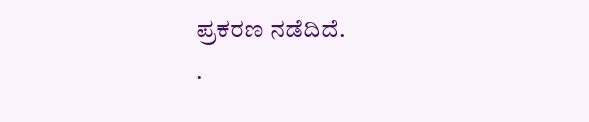ಪ್ರಕರಣ ನಡೆದಿದೆ.
.